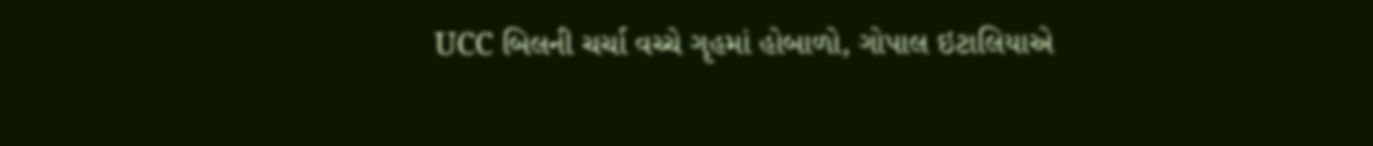UCC બિલની ચર્ચા વચ્ચે ગૃહમાં હોબાળો, ગોપાલ ઇટાલિયાએ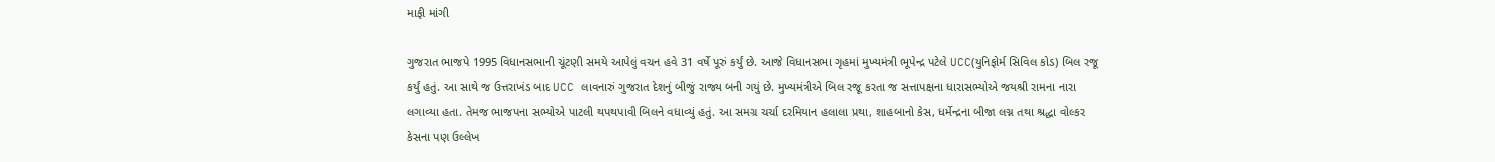માફી માંગી

ગુજરાત ભાજપે 1995 વિધાનસભાની ચૂંટણી સમયે આપેલું વચન હવે 31 વર્ષે પૂરું કર્યું છે. આજે વિધાનસભા ગૃહમાં મુખ્યમંત્રી ભૂપેન્દ્ર પટેલે UCC(યુનિફોર્મ સિવિલ કોડ) બિલ રજૂ કર્યું હતું. આ સાથે જ ઉત્તરાખંડ બાદ UCC લાવનારું ગુજરાત દેશનું બીજું રાજ્ય બની ગયું છે. મુખ્યમંત્રીએ બિલ રજૂ કરતા જ સત્તાપક્ષના ધારાસભ્યોએ જયશ્રી રામના નારા લગાવ્યા હતા. તેમજ ભાજપના સભ્યોએ પાટલી થપથપાવી બિલને વધાવ્યું હતું. આ સમગ્ર ચર્ચા દરમિયાન હલાલા પ્રથા, શાહબાનો કેસ, ધર્મેન્દ્રના બીજા લગ્ન તથા શ્રદ્ધા વોલ્કર કેસના પણ ઉલ્લેખ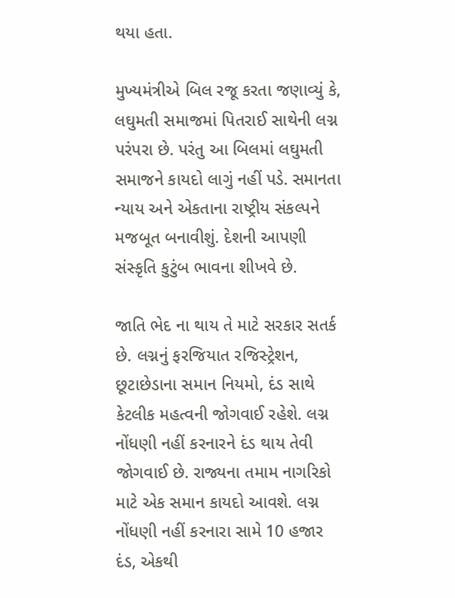થયા હતા.

મુખ્યમંત્રીએ બિલ રજૂ કરતા જણાવ્યું કે, લઘુમતી સમાજમાં પિતરાઈ સાથેની લગ્ન પરંપરા છે. પરંતુ આ બિલમાં લઘુમતી સમાજને કાયદો લાગું નહીં પડે. સમાનતા ન્યાય અને એકતાના રાષ્ટ્રીય સંકલ્પને મજબૂત બનાવીશું. દેશની આપણી સંસ્કૃતિ કુટુંબ ભાવના શીખવે છે.

જાતિ ભેદ ના થાય તે માટે સરકાર સતર્ક છે. લગ્નનું ફરજિયાત રજિસ્ટ્રેશન, છૂટાછેડાના સમાન નિયમો, દંડ સાથે કેટલીક મહત્વની જોગવાઈ રહેશે. લગ્ન નોંધણી નહીં કરનારને દંડ થાય તેવી જોગવાઈ છે. રાજ્યના તમામ નાગરિકો માટે એક સમાન કાયદો આવશે. લગ્ન નોંધણી નહીં કરનારા સામે 10 હજાર દંડ, એકથી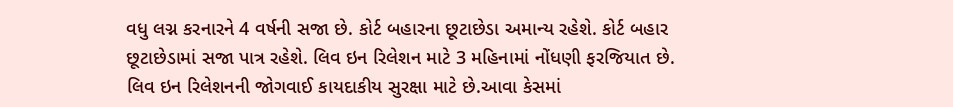વધુ લગ્ન કરનારને 4 વર્ષની સજા છે. કોર્ટ બહારના છૂટાછેડા અમાન્ય રહેશે. કોર્ટ બહાર છૂટાછેડામાં સજા પાત્ર રહેશે. લિવ ઇન રિલેશન માટે 3 મહિનામાં નોંધણી ફરજિયાત છે. લિવ ઇન રિલેશનની જોગવાઈ કાયદાકીય સુરક્ષા માટે છે.આવા કેસમાં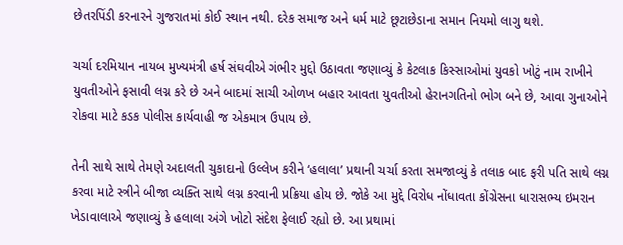છેતરપિંડી કરનારને ગુજરાતમાં કોઈ સ્થાન નથી. દરેક સમાજ અને ધર્મ માટે છૂટાછેડાના સમાન નિયમો લાગુ થશે.

ચર્ચા દરમિયાન નાયબ મુખ્યમંત્રી હર્ષ સંઘવીએ ગંભીર મુદ્દો ઉઠાવતા જણાવ્યું કે કેટલાક કિસ્સાઓમાં યુવકો ખોટું નામ રાખીને યુવતીઓને ફસાવી લગ્ન કરે છે અને બાદમાં સાચી ઓળખ બહાર આવતા યુવતીઓ હેરાનગતિનો ભોગ બને છે, આવા ગુનાઓને રોકવા માટે કડક પોલીસ કાર્યવાહી જ એકમાત્ર ઉપાય છે.

તેની સાથે સાથે તેમણે અદાલતી ચુકાદાનો ઉલ્લેખ કરીને ‘હલાલા’ પ્રથાની ચર્ચા કરતા સમજાવ્યું કે તલાક બાદ ફરી પતિ સાથે લગ્ન કરવા માટે સ્ત્રીને બીજા વ્યક્તિ સાથે લગ્ન કરવાની પ્રક્રિયા હોય છે. જોકે આ મુદ્દે વિરોધ નોંધાવતા કોંગ્રેસના ધારાસભ્ય ઇમરાન ખેડાવાલાએ જણાવ્યું કે હલાલા અંગે ખોટો સંદેશ ફેલાઈ રહ્યો છે. આ પ્રથામાં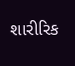શારીરિક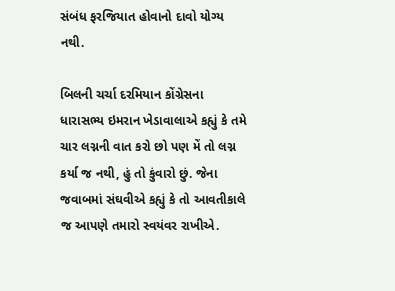સંબંધ ફરજિયાત હોવાનો દાવો યોગ્ય નથી.

બિલની ચર્ચા દરમિયાન કોંગ્રેસના ધારાસભ્ય ઇમરાન ખેડાવાલાએ કહ્યું કે તમે ચાર લગ્નની વાત કરો છો પણ મેં તો લગ્ન કર્યા જ નથી, હું તો કુંવારો છું. જેના જવાબમાં સંઘવીએ કહ્યું કે તો આવતીકાલે જ આપણે તમારો સ્વયંવર રાખીએ.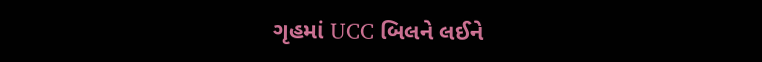ગૃહમાં UCC બિલને લઈને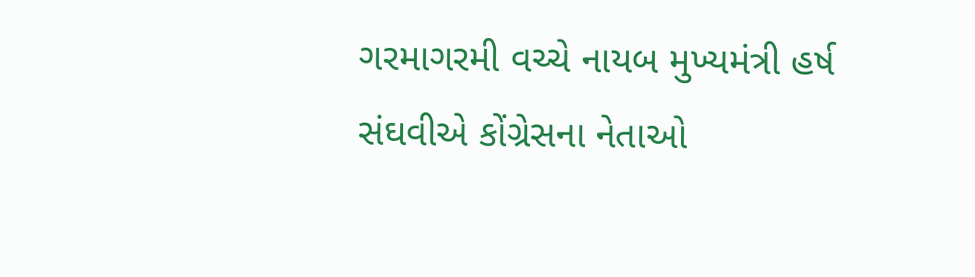ગરમાગરમી વચ્ચે નાયબ મુખ્યમંત્રી હર્ષ સંઘવીએ કોંગ્રેસના નેતાઓ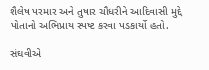શૈલેષ પરમાર અને તુષાર ચૌધરીને આદિવાસી મુદ્દે પોતાનો અભિપ્રાય સ્પષ્ટ કરવા પડકાર્યો હતો.

સંઘવીએ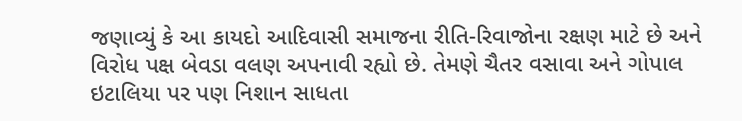જણાવ્યું કે આ કાયદો આદિવાસી સમાજના રીતિ-રિવાજોના રક્ષણ માટે છે અને વિરોધ પક્ષ બેવડા વલણ અપનાવી રહ્યો છે. તેમણે ચૈતર વસાવા અને ગોપાલ ઇટાલિયા પર પણ નિશાન સાધતા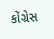કોંગ્રેસ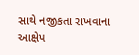સાથે નજીકતા રાખવાના આક્ષેપ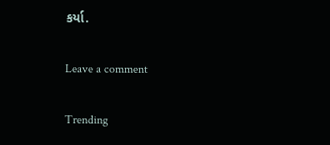કર્યા.

Leave a comment

Trending